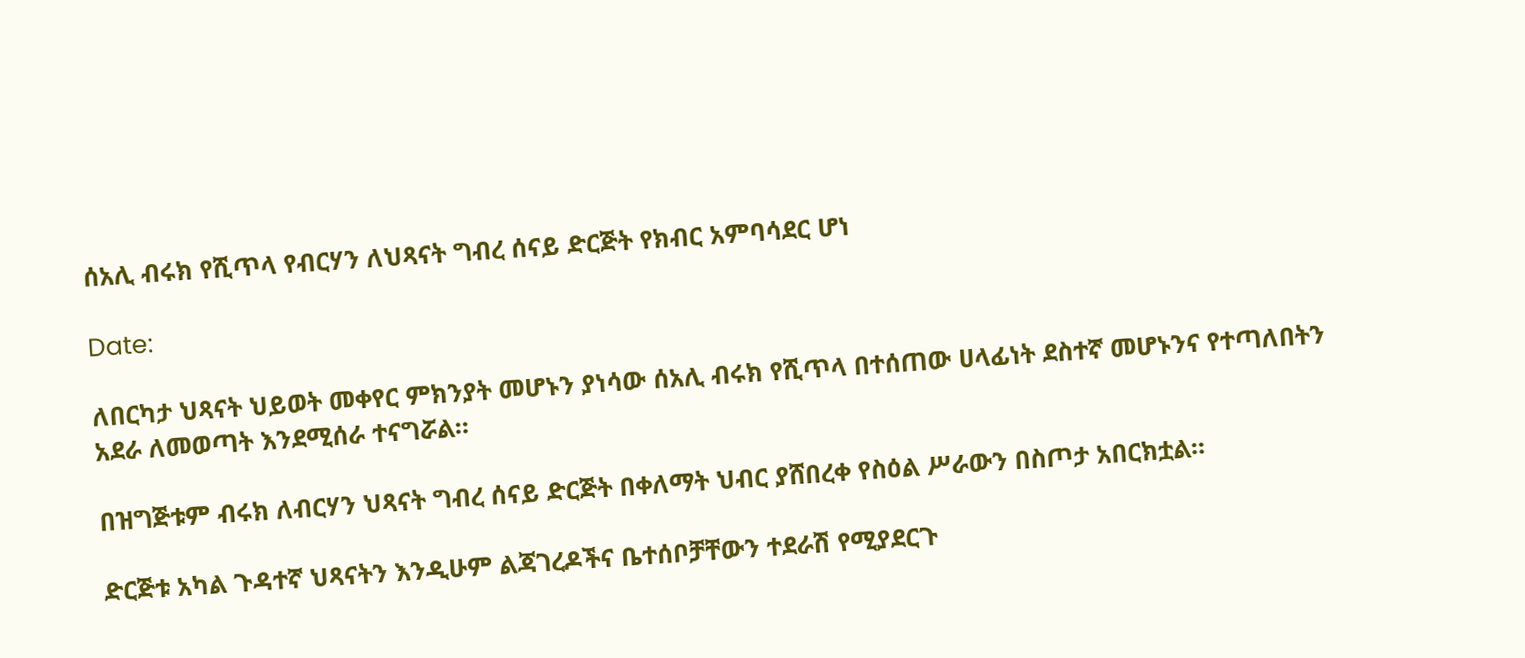ሰአሊ ብሩክ የሺጥላ የብርሃን ለህጻናት ግብረ ሰናይ ድርጅት የክብር አምባሳደር ሆነ

Date:

ለበርካታ ህጻናት ህይወት መቀየር ምክንያት መሆኑን ያነሳው ሰአሊ ብሩክ የሺጥላ በተሰጠው ሀላፊነት ደስተኛ መሆኑንና የተጣለበትን አደራ ለመወጣት እንደሚሰራ ተናግሯል።

በዝግጅቱም ብሩክ ለብርሃን ህጻናት ግብረ ሰናይ ድርጅት በቀለማት ህብር ያሸበረቀ የስዕል ሥራውን በስጦታ አበርክቷል።

ድርጅቱ አካል ጉዳተኛ ህጻናትን እንዲሁም ልጃገረዶችና ቤተሰቦቻቸውን ተደራሽ የሚያደርጉ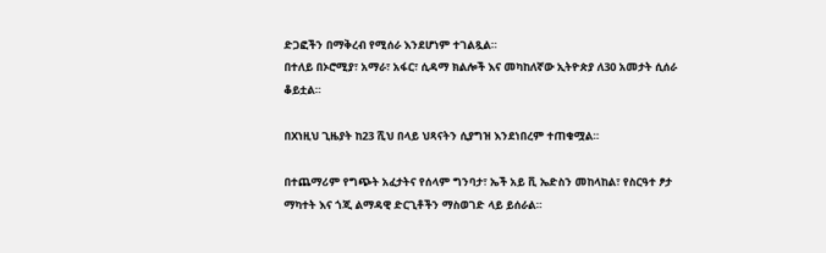ድጋፎችን በማቅረብ የሚሰራ እንደሆነም ተገልጿል።
በተለይ በኦሮሚያ፣ አማራ፣ አፋር፣ ሲዳማ ክልሎች እና መካከለኛው ኢትዮጵያ ለ30 አመታት ሲሰራ ቆይቷል።

በXነዚህ ጊዜያት ከ23 ሺህ በላይ ህጻናትን ሲያግዝ እንደነበረም ተጠቁሟል።

በተጨማሪም የግጭት አፈታትና የሰላም ግንባታ፣ ኤች አይ ቪ ኤድስን መከላከል፣ የስርዓተ ፆታ ማካተት እና ጎጂ ልማዳዊ ድርጊቶችን ማስወገድ ላይ ይሰራል።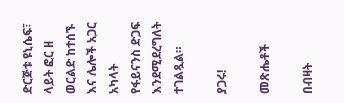ድርጅቱ ዩኒሴፍ፣ ላይት ፎር ዘ ወርልድ ከተሰኙ እና ሌሎች አጋር አካላት  የፋይናንስ ድጋፍ እንደሚደረግለት ተገልጿል።

ያጋሩ!

መጽሔቶች

በብዛት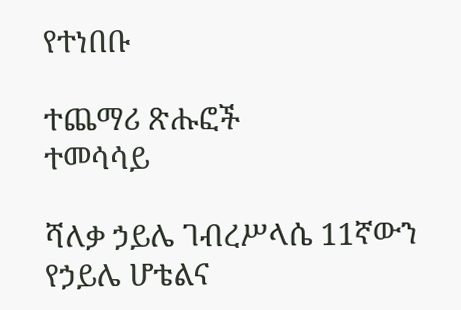የተነበቡ

ተጨማሪ ጽሑፎች
ተመሳሳይ

ሻለቃ ኃይሌ ገብረሥላሴ 11ኛውን የኃይሌ ሆቴልና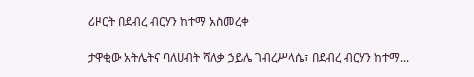ሪዞርት በደብረ ብርሃን ከተማ አስመረቀ

ታዋቂው አትሌትና ባለሀብት ሻለቃ ኃይሌ ገብረሥላሴ፣ በደብረ ብርሃን ከተማ...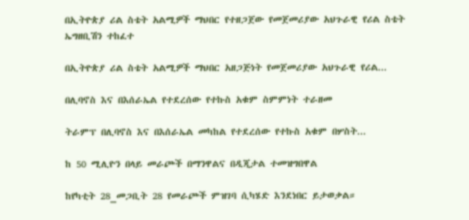በኢትዮጵያ ሪል ስቴት አልሚዎች ማህበር የተዘጋጀው የመጀመሪያው አህጉራዊ የሪል ስቴት ኤግዘቢሽን ተከፈተ

በኢትዮጵያ ሪል ስቴት አልሚዎች ማህበር አዘጋጅነት የመጀመሪያው አህጉራዊ የሪል...

በሊባኖስ እና በእሰራኤል የተደረሰው የተኩስ አቁም ስምምነት ተራዘመ

ትራምፕ በሊባኖስ እና በእሰራኤል መካከል የተደረሰው የተኩስ አቁም በሦስት...

ከ 50 ሚሊዮን በላይ መራጮች በማንዋልና በዲጂታል ተመዝግበዋል

ከየካቲት 28_መጋቢት 28 የመራጮች ምዝገባ ሲካሄድ እንደነበር ይታወቃል።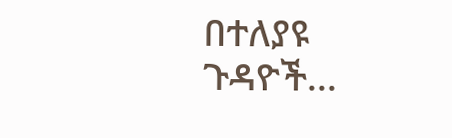በተለያዩ ጉዳዮች...